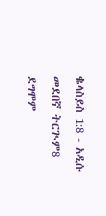ቈላስይስ 1:8 - አዲሱ መደበኛ ትርጒም8 ደግሞም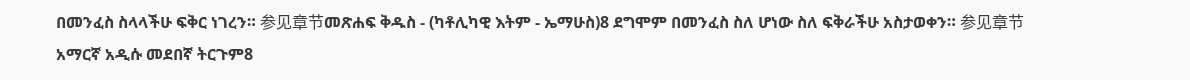በመንፈስ ስላላችሁ ፍቅር ነገረን። 参见章节መጽሐፍ ቅዱስ - (ካቶሊካዊ እትም - ኤማሁስ)8 ደግሞም በመንፈስ ስለ ሆነው ስለ ፍቅራችሁ አስታወቀን። 参见章节አማርኛ አዲሱ መደበኛ ትርጉም8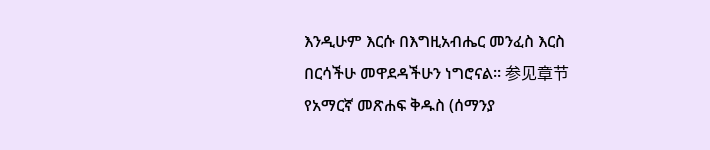እንዲሁም እርሱ በእግዚአብሔር መንፈስ እርስ በርሳችሁ መዋደዳችሁን ነግሮናል። 参见章节የአማርኛ መጽሐፍ ቅዱስ (ሰማንያ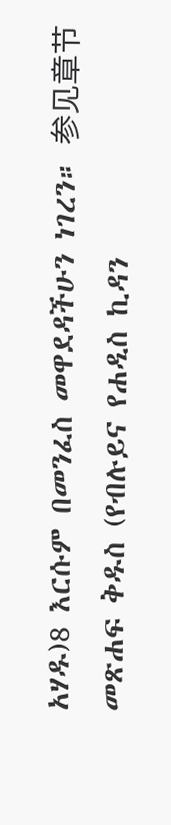አሃዱ)8 እርሱም በመንፈስ መዋደዳችሁን ነገረን። 参见章节መጽሐፍ ቅዱስ (የብሉይና የሐዲስ ኪዳን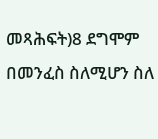መጻሕፍት)8 ደግሞም በመንፈስ ስለሚሆን ስለ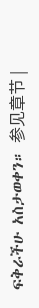ፍቅራችሁ አስታወቀን። 参见章节 |